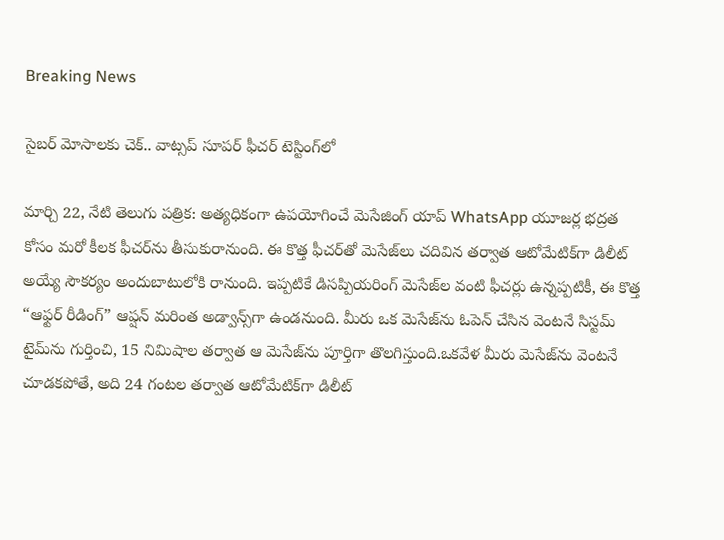Breaking News

సైబర్ మోసాలకు చెక్.. వాట్సప్ సూపర్ ఫీచర్ టెస్టింగ్‌లో

మార్చి 22, నేటి తెలుగు పత్రిక: అత్యధికంగా ఉపయోగించే మెసేజింగ్ యాప్ WhatsApp యూజర్ల భద్రత కోసం మరో కీలక ఫీచర్‌ను తీసుకురానుంది. ఈ కొత్త ఫీచర్‌తో మెసేజ్‌లు చదివిన తర్వాత ఆటోమేటిక్‌గా డిలీట్ అయ్యే సౌకర్యం అందుబాటులోకి రానుంది. ఇప్పటికే డిసప్పియరింగ్ మెసేజ్‌ల వంటి ఫీచర్లు ఉన్నప్పటికీ, ఈ కొత్త “ఆఫ్టర్ రీడింగ్” ఆప్షన్ మరింత అడ్వాన్స్‌గా ఉండనుంది. మీరు ఒక మెసేజ్‌ను ఓపెన్ చేసిన వెంటనే సిస్టమ్ టైమ్‌ను గుర్తించి, 15 నిమిషాల తర్వాత ఆ మెసేజ్‌ను పూర్తిగా తొలగిస్తుంది.ఒకవేళ మీరు మెసేజ్‌ను వెంటనే చూడకపోతే, అది 24 గంటల తర్వాత ఆటోమేటిక్‌గా డిలీట్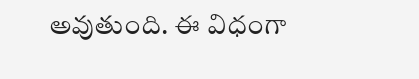అవుతుంది. ఈ విధంగా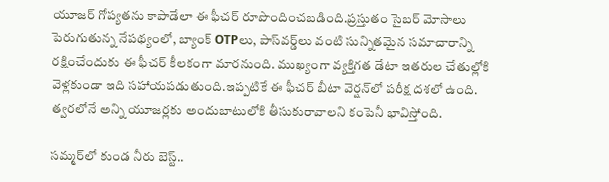యూజర్ గోప్యతను కాపాడేలా ఈ ఫీచర్ రూపొందించబడింది.ప్రస్తుతం సైబర్ మోసాలు పెరుగుతున్న నేపథ్యంలో, బ్యాంక్ OTPలు, పాస్‌వర్డ్‌లు వంటి సున్నితమైన సమాచారాన్ని రక్షించేందుకు ఈ ఫీచర్ కీలకంగా మారనుంది. ముఖ్యంగా వ్యక్తిగత డేటా ఇతరుల చేతుల్లోకి వెళ్లకుండా ఇది సహాయపడుతుంది.ఇప్పటికే ఈ ఫీచర్ బీటా వెర్షన్‌లో పరీక్ష దశలో ఉంది. త్వరలోనే అన్ని యూజర్లకు అందుబాటులోకి తీసుకురావాలని కంపెనీ భావిస్తోంది.

సమ్మర్‌లో కుండ నీరు బెస్ట్..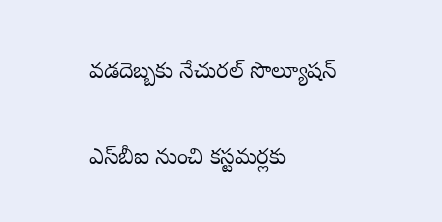వడదెబ్బకు నేచురల్ సొల్యూషన్

ఎస్‌బీఐ నుంచి కస్టమర్లకు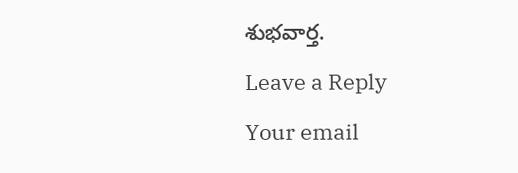శుభవార్త.

Leave a Reply

Your email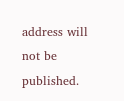address will not be published.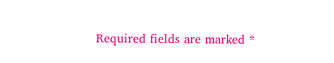Required fields are marked *